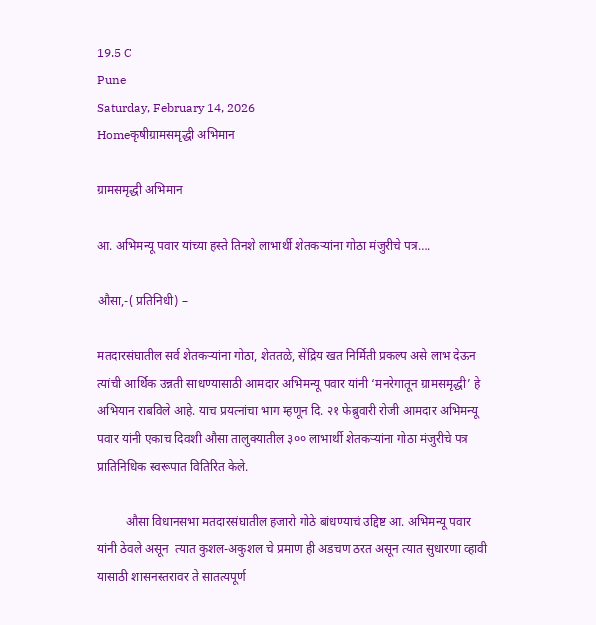19.5 C
Pune
Saturday, February 14, 2026
Homeकृषीग्रामसमृद्धी अभिमान

ग्रामसमृद्धी अभिमान

आ. अभिमन्यू पवार यांच्या हस्ते तिनशे लाभार्थी शेतकऱ्यांना गोठा मंजुरीचे पत्र….

औसा,-( प्रतिनिधी) –

मतदारसंघातील सर्व शेतकर्‍यांना गोठा, शेततळे, सेंद्रिय खत निर्मिती प्रकल्प असे लाभ देऊन त्यांची आर्थिक उन्नती साधण्यासाठी आमदार अभिमन्यू पवार यांनी ‘मनरेगातून ग्रामसमृद्धी’ हे अभियान राबविले आहे. याच प्रयत्नांचा भाग म्हणून दि. २१ फेब्रुवारी रोजी आमदार अभिमन्यू पवार यांनी एकाच दिवशी औसा तालुक्यातील ३०० लाभार्थी शेतकऱ्यांना गोठा मंजुरीचे पत्र प्रातिनिधिक स्वरूपात वितिरित केले.

         औसा विधानसभा मतदारसंघातील हजारो गोठे बांधण्याचं उद्दिष्ट आ. अभिमन्यू पवार यांनी ठेवले असून  त्यात कुशल-अकुशल चे प्रमाण ही अडचण ठरत असून त्यात सुधारणा व्हावी यासाठी शासनस्तरावर ते सातत्यपूर्ण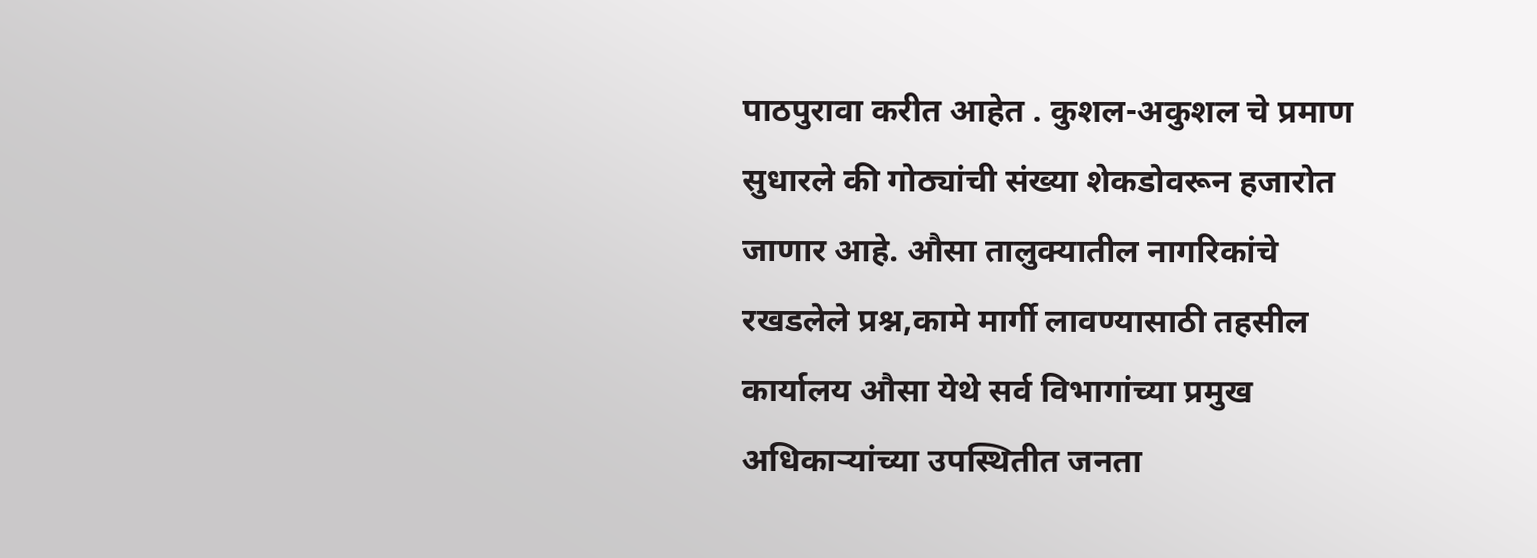पाठपुरावा करीत आहेत . कुशल-अकुशल चे प्रमाण सुधारले की गोठ्यांची संख्या शेकडोवरून हजारोत जाणार आहे. औसा तालुक्यातील नागरिकांचे रखडलेले प्रश्न,कामे मार्गी लावण्यासाठी तहसील कार्यालय औसा येथे सर्व विभागांच्या प्रमुख अधिकाऱ्यांच्या उपस्थितीत जनता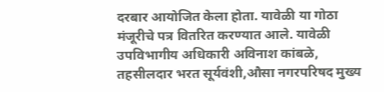दरबार आयोजित केला होता. यावेळी या गोठा मंजूरीचे पत्र वितरित करण्यात आले. यावेळी उपविभागीय अधिकारी अविनाश कांबळे, तहसीलदार भरत सूर्यवंशी,औसा नगरपरिषद मुख्य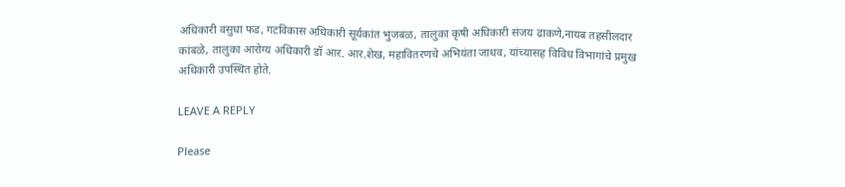अधिकारी वसुधा फड, गटविकास अधिकारी सूर्यकांत भुजबळ, तालुका कृषी अधिकारी संजय ढाकणे,नायब तहसीलदार कांबळे, तालुका आरोग्य अधिकारी डॉ आर. आर.शेख, महावितरणचे अभियंता जाधव, यांच्यासह विविध विभागांचे प्रमुख अधिकारी उपस्थित होते.

LEAVE A REPLY

Please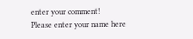enter your comment!
Please enter your name here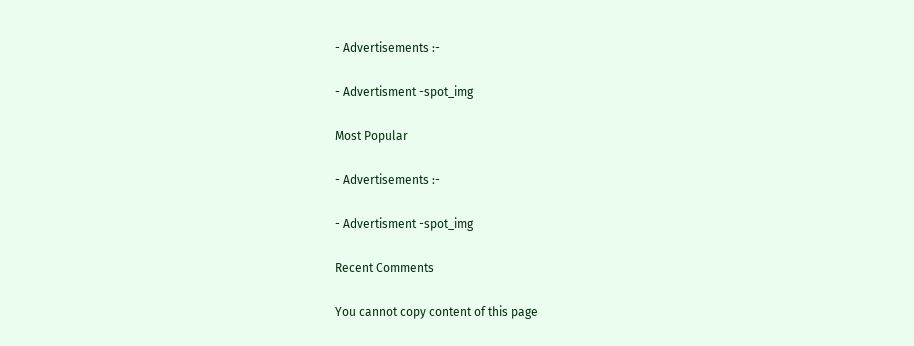- Advertisements :-

- Advertisment -spot_img

Most Popular

- Advertisements :-

- Advertisment -spot_img

Recent Comments

You cannot copy content of this page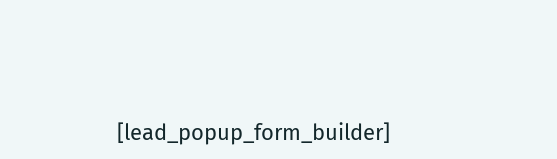[lead_popup_form_builder]